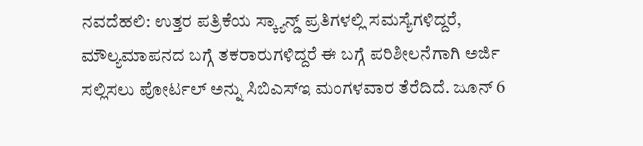ನವದೆಹಲಿ: ಉತ್ತರ ಪತ್ರಿಕೆಯ ಸ್ಕ್ಯಾನ್ಡ್ ಪ್ರತಿಗಳಲ್ಲಿ ಸಮಸ್ಯೆಗಳಿದ್ದರೆ, ಮೌಲ್ಯಮಾಪನದ ಬಗ್ಗೆ ತಕರಾರುಗಳಿದ್ದರೆ ಈ ಬಗ್ಗೆ ಪರಿಶೀಲನೆಗಾಗಿ ಅರ್ಜಿ ಸಲ್ಲಿಸಲು ಪೋರ್ಟಲ್ ಅನ್ನು ಸಿಬಿಎಸ್ಇ ಮಂಗಳವಾರ ತೆರೆದಿದೆ. ಜೂನ್ 6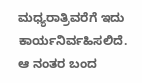ಮಧ್ಯರಾತ್ರಿವರೆಗೆ ಇದು ಕಾರ್ಯನಿರ್ವಹಿಸಲಿದೆ.
ಆ ನಂತರ ಬಂದ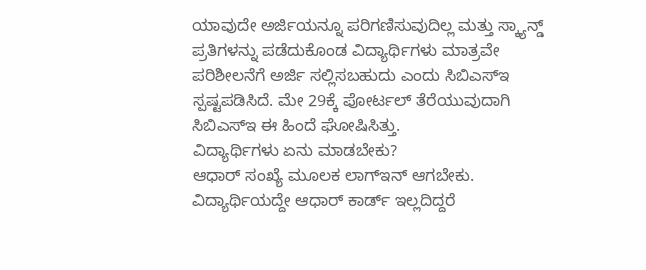ಯಾವುದೇ ಅರ್ಜಿಯನ್ನೂ ಪರಿಗಣಿಸುವುದಿಲ್ಲ ಮತ್ತು ಸ್ಕ್ಯಾನ್ಡ್ ಪ್ರತಿಗಳನ್ನು ಪಡೆದುಕೊಂಡ ವಿದ್ಯಾರ್ಥಿಗಳು ಮಾತ್ರವೇ ಪರಿಶೀಲನೆಗೆ ಅರ್ಜಿ ಸಲ್ಲಿಸಬಹುದು ಎಂದು ಸಿಬಿಎಸ್ಇ ಸ್ಪಷ್ಟಪಡಿಸಿದೆ. ಮೇ 29ಕ್ಕೆ ಪೋರ್ಟಲ್ ತೆರೆಯುವುದಾಗಿ ಸಿಬಿಎಸ್ಇ ಈ ಹಿಂದೆ ಘೋಷಿಸಿತ್ತು.
ವಿದ್ಯಾರ್ಥಿಗಳು ಏನು ಮಾಡಬೇಕು?
ಆಧಾರ್ ಸಂಖ್ಯೆ ಮೂಲಕ ಲಾಗ್ಇನ್ ಆಗಬೇಕು. ವಿದ್ಯಾರ್ಥಿಯದ್ದೇ ಆಧಾರ್ ಕಾರ್ಡ್ ಇಲ್ಲದಿದ್ದರೆ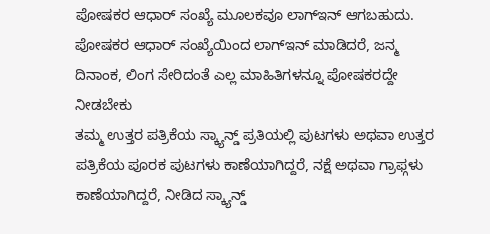ಪೋಷಕರ ಆಧಾರ್ ಸಂಖ್ಯೆ ಮೂಲಕವೂ ಲಾಗ್ಇನ್ ಆಗಬಹುದು. ಪೋಷಕರ ಆಧಾರ್ ಸಂಖ್ಯೆಯಿಂದ ಲಾಗ್ಇನ್ ಮಾಡಿದರೆ, ಜನ್ಮ ದಿನಾಂಕ, ಲಿಂಗ ಸೇರಿದಂತೆ ಎಲ್ಲ ಮಾಹಿತಿಗಳನ್ನೂ ಪೋಷಕರದ್ದೇ ನೀಡಬೇಕು
ತಮ್ಮ ಉತ್ತರ ಪತ್ರಿಕೆಯ ಸ್ಕ್ಯಾನ್ಡ್ ಪ್ರತಿಯಲ್ಲಿ ಪುಟಗಳು ಅಥವಾ ಉತ್ತರ ಪತ್ರಿಕೆಯ ಪೂರಕ ಪುಟಗಳು ಕಾಣೆಯಾಗಿದ್ದರೆ, ನಕ್ಷೆ ಅಥವಾ ಗ್ರಾಫ್ಗಳು ಕಾಣೆಯಾಗಿದ್ದರೆ, ನೀಡಿದ ಸ್ಕ್ಯಾನ್ಡ್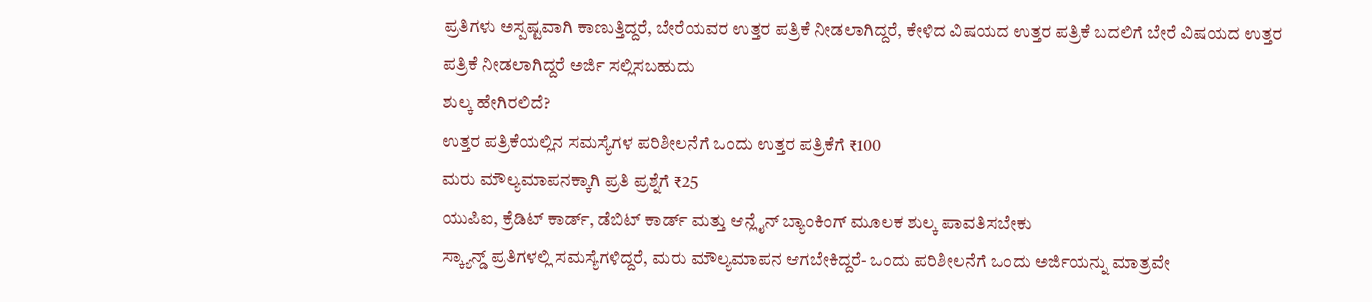ಪ್ರತಿಗಳು ಅಸ್ಪಷ್ಟವಾಗಿ ಕಾಣುತ್ತಿದ್ದರೆ, ಬೇರೆಯವರ ಉತ್ತರ ಪತ್ರಿಕೆ ನೀಡಲಾಗಿದ್ದರೆ, ಕೇಳಿದ ವಿಷಯದ ಉತ್ತರ ಪತ್ರಿಕೆ ಬದಲಿಗೆ ಬೇರೆ ವಿಷಯದ ಉತ್ತರ ಪತ್ರಿಕೆ ನೀಡಲಾಗಿದ್ದರೆ ಅರ್ಜಿ ಸಲ್ಲಿಸಬಹುದು
ಶುಲ್ಕ ಹೇಗಿರಲಿದೆ?
ಉತ್ತರ ಪತ್ರಿಕೆಯಲ್ಲಿನ ಸಮಸ್ಯೆಗಳ ಪರಿಶೀಲನೆಗೆ ಒಂದು ಉತ್ತರ ಪತ್ರಿಕೆಗೆ ₹100
ಮರು ಮೌಲ್ಯಮಾಪನಕ್ಕಾಗಿ ಪ್ರತಿ ಪ್ರಶ್ನೆಗೆ ₹25
ಯುಪಿಐ, ಕ್ರೆಡಿಟ್ ಕಾರ್ಡ್, ಡೆಬಿಟ್ ಕಾರ್ಡ್ ಮತ್ತು ಆನ್ಲೈನ್ ಬ್ಯಾಂಕಿಂಗ್ ಮೂಲಕ ಶುಲ್ಕ ಪಾವತಿಸಬೇಕು
ಸ್ಕ್ಯಾನ್ಡ್ ಪ್ರತಿಗಳಲ್ಲಿ ಸಮಸ್ಯೆಗಳಿದ್ದರೆ, ಮರು ಮೌಲ್ಯಮಾಪನ ಆಗಬೇಕಿದ್ದರೆ- ಒಂದು ಪರಿಶೀಲನೆಗೆ ಒಂದು ಅರ್ಜಿಯನ್ನು ಮಾತ್ರವೇ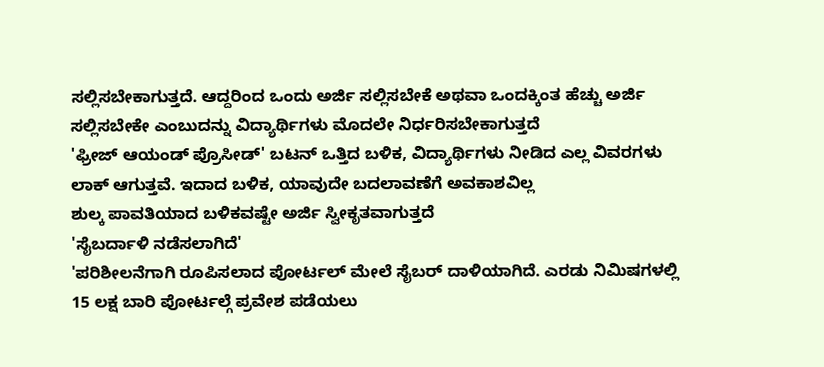ಸಲ್ಲಿಸಬೇಕಾಗುತ್ತದೆ. ಆದ್ದರಿಂದ ಒಂದು ಅರ್ಜಿ ಸಲ್ಲಿಸಬೇಕೆ ಅಥವಾ ಒಂದಕ್ಕಿಂತ ಹೆಚ್ಚು ಅರ್ಜಿ ಸಲ್ಲಿಸಬೇಕೇ ಎಂಬುದನ್ನು ವಿದ್ಯಾರ್ಥಿಗಳು ಮೊದಲೇ ನಿರ್ಧರಿಸಬೇಕಾಗುತ್ತದೆ
'ಫ್ರೀಜ್ ಆಯಂಡ್ ಪ್ರೊಸೀಡ್' ಬಟನ್ ಒತ್ತಿದ ಬಳಿಕ, ವಿದ್ಯಾರ್ಥಿಗಳು ನೀಡಿದ ಎಲ್ಲ ವಿವರಗಳು ಲಾಕ್ ಆಗುತ್ತವೆ. ಇದಾದ ಬಳಿಕ, ಯಾವುದೇ ಬದಲಾವಣೆಗೆ ಅವಕಾಶವಿಲ್ಲ
ಶುಲ್ಕ ಪಾವತಿಯಾದ ಬಳಿಕವಷ್ಟೇ ಅರ್ಜಿ ಸ್ವೀಕೃತವಾಗುತ್ತದೆ
'ಸೈಬರ್ದಾಳಿ ನಡೆಸಲಾಗಿದೆ'
'ಪರಿಶೀಲನೆಗಾಗಿ ರೂಪಿಸಲಾದ ಪೋರ್ಟಲ್ ಮೇಲೆ ಸೈಬರ್ ದಾಳಿಯಾಗಿದೆ. ಎರಡು ನಿಮಿಷಗಳಲ್ಲಿ 15 ಲಕ್ಷ ಬಾರಿ ಪೋರ್ಟಲ್ಗೆ ಪ್ರವೇಶ ಪಡೆಯಲು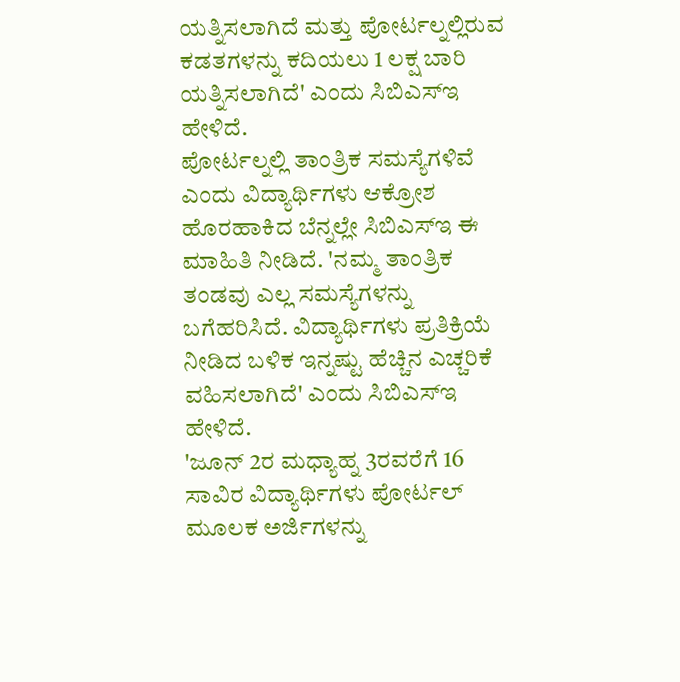ಯತ್ನಿಸಲಾಗಿದೆ ಮತ್ತು ಪೋರ್ಟಲ್ನಲ್ಲಿರುವ ಕಡತಗಳನ್ನು ಕದಿಯಲು 1 ಲಕ್ಷ ಬಾರಿ ಯತ್ನಿಸಲಾಗಿದೆ' ಎಂದು ಸಿಬಿಎಸ್ಇ ಹೇಳಿದೆ.
ಪೋರ್ಟಲ್ನಲ್ಲಿ ತಾಂತ್ರಿಕ ಸಮಸ್ಯೆಗಳಿವೆ ಎಂದು ವಿದ್ಯಾರ್ಥಿಗಳು ಆಕ್ರೋಶ ಹೊರಹಾಕಿದ ಬೆನ್ನಲ್ಲೇ ಸಿಬಿಎಸ್ಇ ಈ ಮಾಹಿತಿ ನೀಡಿದೆ. 'ನಮ್ಮ ತಾಂತ್ರಿಕ ತಂಡವು ಎಲ್ಲ ಸಮಸ್ಯೆಗಳನ್ನು ಬಗೆಹರಿಸಿದೆ. ವಿದ್ಯಾರ್ಥಿಗಳು ಪ್ರತಿಕ್ರಿಯೆ ನೀಡಿದ ಬಳಿಕ ಇನ್ನಷ್ಟು ಹೆಚ್ಚಿನ ಎಚ್ಚರಿಕೆ ವಹಿಸಲಾಗಿದೆ' ಎಂದು ಸಿಬಿಎಸ್ಇ ಹೇಳಿದೆ.
'ಜೂನ್ 2ರ ಮಧ್ಯಾಹ್ನ 3ರವರೆಗೆ 16 ಸಾವಿರ ವಿದ್ಯಾರ್ಥಿಗಳು ಪೋರ್ಟಲ್ ಮೂಲಕ ಅರ್ಜಿಗಳನ್ನು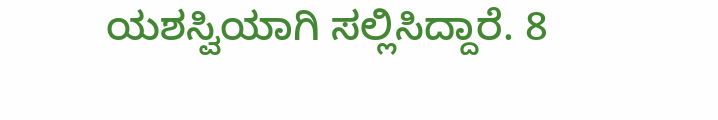ಯಶಸ್ವಿಯಾಗಿ ಸಲ್ಲಿಸಿದ್ದಾರೆ. 8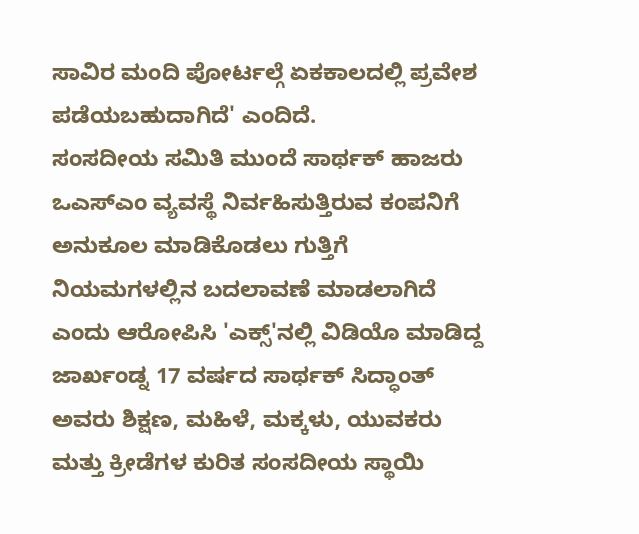ಸಾವಿರ ಮಂದಿ ಪೋರ್ಟಲ್ಗೆ ಏಕಕಾಲದಲ್ಲಿ ಪ್ರವೇಶ ಪಡೆಯಬಹುದಾಗಿದೆ' ಎಂದಿದೆ.
ಸಂಸದೀಯ ಸಮಿತಿ ಮುಂದೆ ಸಾರ್ಥಕ್ ಹಾಜರು
ಒಎಸ್ಎಂ ವ್ಯವಸ್ಥೆ ನಿರ್ವಹಿಸುತ್ತಿರುವ ಕಂಪನಿಗೆ ಅನುಕೂಲ ಮಾಡಿಕೊಡಲು ಗುತ್ತಿಗೆ ನಿಯಮಗಳಲ್ಲಿನ ಬದಲಾವಣೆ ಮಾಡಲಾಗಿದೆ ಎಂದು ಆರೋಪಿಸಿ 'ಎಕ್ಸ್'ನಲ್ಲಿ ವಿಡಿಯೊ ಮಾಡಿದ್ದ ಜಾರ್ಖಂಡ್ನ 17 ವರ್ಷದ ಸಾರ್ಥಕ್ ಸಿದ್ಧಾಂತ್ ಅವರು ಶಿಕ್ಷಣ, ಮಹಿಳೆ, ಮಕ್ಕಳು, ಯುವಕರು ಮತ್ತು ಕ್ರೀಡೆಗಳ ಕುರಿತ ಸಂಸದೀಯ ಸ್ಥಾಯಿ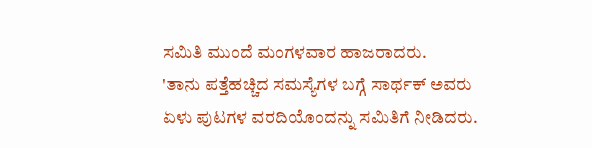ಸಮಿತಿ ಮುಂದೆ ಮಂಗಳವಾರ ಹಾಜರಾದರು.
'ತಾನು ಪತ್ತೆಹಚ್ಚಿದ ಸಮಸ್ಯೆಗಳ ಬಗ್ಗೆ ಸಾರ್ಥಕ್ ಅವರು ಏಳು ಪುಟಗಳ ವರದಿಯೊಂದನ್ನು ಸಮಿತಿಗೆ ನೀಡಿದರು.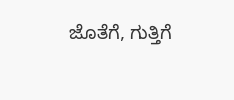ಜೊತೆಗೆ, ಗುತ್ತಿಗೆ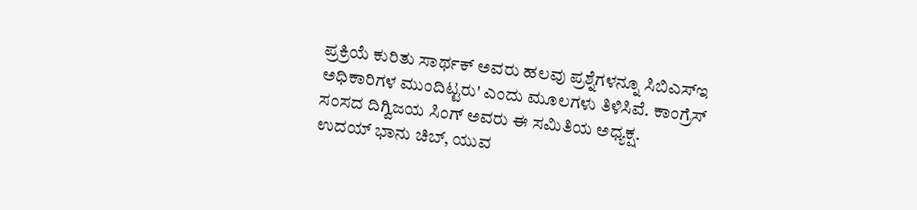ಪ್ರಕ್ರಿಯೆ ಕುರಿತು ಸಾರ್ಥಕ್ ಅವರು ಹಲವು ಪ್ರಶ್ನೆಗಳನ್ನೂ ಸಿಬಿಎಸ್ಇ ಅಧಿಕಾರಿಗಳ ಮುಂದಿಟ್ಟರು' ಎಂದು ಮೂಲಗಳು ತಿಳಿಸಿವೆ. ಕಾಂಗ್ರೆಸ್ ಸಂಸದ ದಿಗ್ವಿಜಯ ಸಿಂಗ್ ಅವರು ಈ ಸಮಿತಿಯ ಅಧ್ಯಕ್ಷ.
ಉದಯ್ ಭಾನು ಚಿಬ್, ಯುವ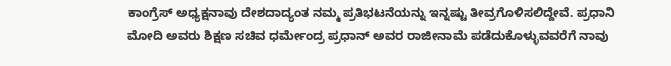ಕಾಂಗ್ರೆಸ್ ಅಧ್ಯಕ್ಷನಾವು ದೇಶದಾದ್ಯಂತ ನಮ್ಮ ಪ್ರತಿಭಟನೆಯನ್ನು ಇನ್ನಷ್ಟು ತೀವ್ರಗೊಳಿಸಲಿದ್ದೇವೆ. ಪ್ರಧಾನಿ ಮೋದಿ ಅವರು ಶಿಕ್ಷಣ ಸಚಿವ ಧರ್ಮೇಂದ್ರ ಪ್ರಧಾನ್ ಅವರ ರಾಜೀನಾಮೆ ಪಡೆದುಕೊಳ್ಳುವವರೆಗೆ ನಾವು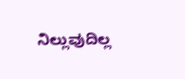ನಿಲ್ಲುವುದಿಲ್ಲ